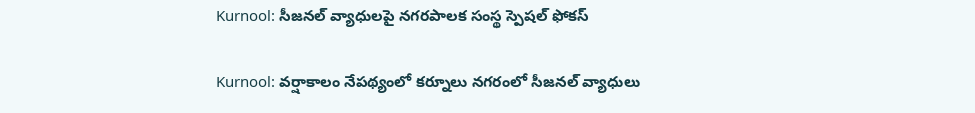Kurnool: సీజనల్ వ్యాధులపై నగరపాలక సంస్థ స్పెషల్ ఫోకస్

Kurnool: వర్షాకాలం నేపథ్యంలో కర్నూలు నగరంలో సీజనల్ వ్యాధులు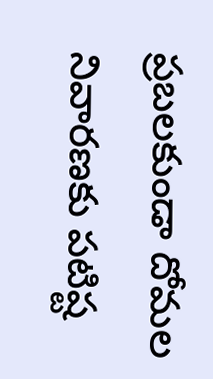ప్రబలకుండా దోమల నివారణకు పటిష్ట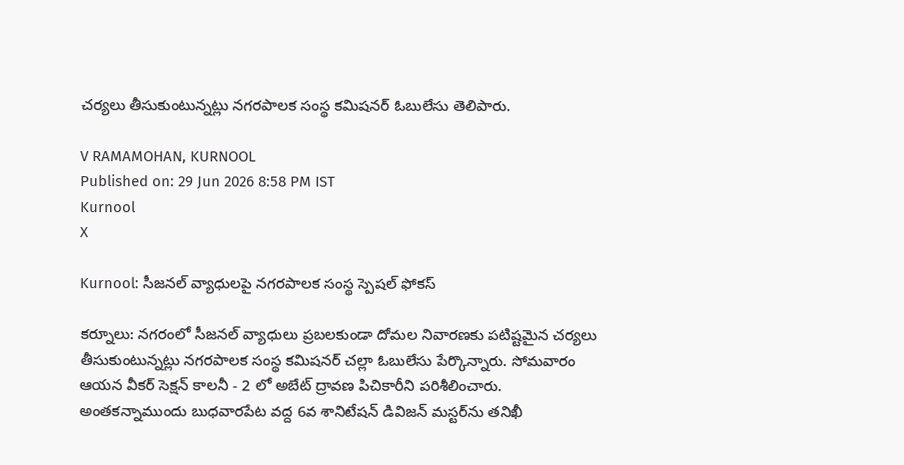చర్యలు తీసుకుంటున్నట్లు నగరపాలక సంస్థ కమిషనర్ ఓబులేసు తెలిపారు.

V RAMAMOHAN, KURNOOL
Published on: 29 Jun 2026 8:58 PM IST
Kurnool
X

Kurnool: సీజనల్ వ్యాధులపై నగరపాలక సంస్థ స్పెషల్ ఫోకస్

కర్నూలు: నగరంలో సీజనల్ వ్యాధులు ప్రబలకుండా దోమల నివారణకు పటిష్టమైన చర్యలు తీసుకుంటున్నట్లు నగరపాలక సంస్థ కమిషనర్ చల్లా ఓబులేసు పేర్కొన్నారు. సోమవారం ఆయన వీకర్ సెక్షన్ కాలనీ - 2 లో అబేట్ ద్రావణ పిచికారీని పరిశీలించారు. అంతకన్నాముందు బుధవారపేట వద్ద 6వ శానిటేషన్ డివిజన్ మస్టర్‌ను తనిఖీ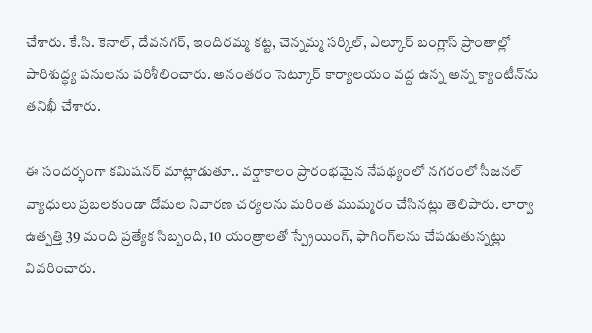చేశారు. కే.సి. కెనాల్‌, దేవనగర్, ఇందిరమ్మ కట్ట, చెన్నమ్మ సర్కిల్, ఎల్కూర్ బంగ్లాస్ ప్రాంతాల్లో పారిశుద్ధ్య పనులను పరిశీలించారు. అనంతరం సెట్కూర్ కార్యాలయం వద్ద ఉన్న అన్న క్యాంటీన్‌ను తనిఖీ చేశారు.

ఈ సందర్భంగా కమిషనర్ మాట్లాడుతూ.. వర్షాకాలం ప్రారంభమైన నేపథ్యంలో నగరంలో సీజనల్ వ్యాధులు ప్రబలకుండా దోమల నివారణ చర్యలను మరింత ముమ్మరం చేసినట్లు తెలిపారు. లార్వా ఉత్పత్తి 39 మంది ప్రత్యేక సిబ్బంది, 10 యంత్రాలతో స్ప్రేయింగ్, ఫాగింగ్‌లను చేపడుతున్నట్లు వివరించారు.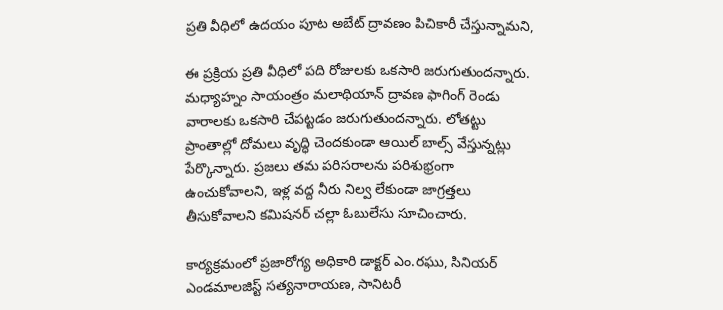ప్రతి వీధిలో ఉదయం పూట అబేట్ ద్రావణం పిచికారీ చేస్తున్నామని,

ఈ ప్రక్రియ ప్రతి వీధిలో పది రోజులకు ఒకసారి జరుగుతుందన్నారు. మధ్యాహ్నం సాయంత్రం మలాథియాన్ ద్రావణ ఫాగింగ్ రెండు వారాలకు ఒకసారి చేపట్టడం జరుగుతుందన్నారు. లోతట్టు ప్రాంతాల్లో దోమలు వృద్ధి చెందకుండా ఆయిల్ బాల్స్ వేస్తున్నట్లు పేర్కొన్నారు. ప్రజలు తమ పరిసరాలను పరిశుభ్రంగా ఉంచుకోవాలని, ఇళ్ల వద్ద నీరు నిల్వ లేకుండా జాగ్రత్తలు తీసుకోవాలని కమిషనర్ చల్లా ఓబులేసు సూచించారు.

కార్యక్రమంలో ప్రజారోగ్య అధికారి డాక్టర్ ఎం.రఘు, సినియర్ ఎండమాలజిస్ట్ సత్యనారాయణ, సానిటరీ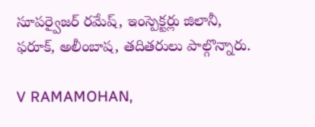సూపర్వైజర్ రమేష్, ఇంస్పెక్టర్లు జిలానీ, ఫరూక్, అలీంబాష, తదితరులు పాల్గొన్నారు.

V RAMAMOHAN,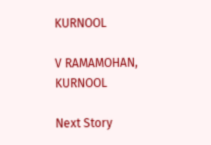KURNOOL

V RAMAMOHAN, KURNOOL

Next Story